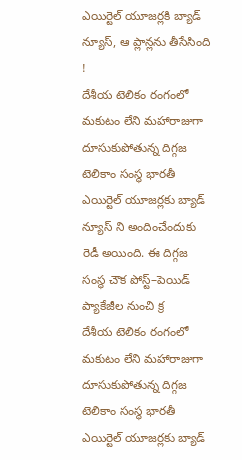ఎయిర్టెల్ యూజర్లకి బ్యాడ్ న్యూస్, ఆ ప్లాన్లను తీసేసింది !
దేశీయ టెలికం రంగంలో మకుటం లేని మహారాజుగా దూసుకుపోతున్న దిగ్గజ టెలికాం సంస్థ భారతీ ఎయిర్టెల్ యూజర్లకు బ్యాడ్ న్యూస్ ని అందించేందుకు రెడీ అయింది. ఈ దిగ్గజ సంస్థ చౌక పోస్ట్–పెయిడ్ ప్యాకేజీల నుంచి క్ర
దేశీయ టెలికం రంగంలో మకుటం లేని మహారాజుగా దూసుకుపోతున్న దిగ్గజ టెలికాం సంస్థ భారతీ ఎయిర్టెల్ యూజర్లకు బ్యాడ్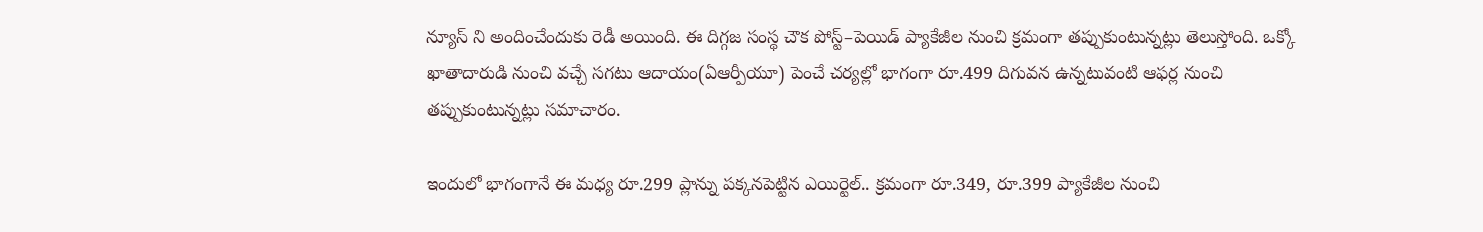న్యూస్ ని అందించేందుకు రెడీ అయింది. ఈ దిగ్గజ సంస్థ చౌక పోస్ట్–పెయిడ్ ప్యాకేజీల నుంచి క్రమంగా తప్పుకుంటున్నట్లు తెలుస్తోంది. ఒక్కో ఖాతాదారుడి నుంచి వచ్చే సగటు ఆదాయం(ఏఆర్పీయూ) పెంచే చర్యల్లో భాగంగా రూ.499 దిగువన ఉన్నటువంటి ఆఫర్ల నుంచి తప్పుకుంటున్నట్లు సమాచారం.

ఇందులో భాగంగానే ఈ మధ్య రూ.299 ప్లాన్ను పక్కనపెట్టిన ఎయిర్టెల్.. క్రమంగా రూ.349, రూ.399 ప్యాకేజీల నుంచి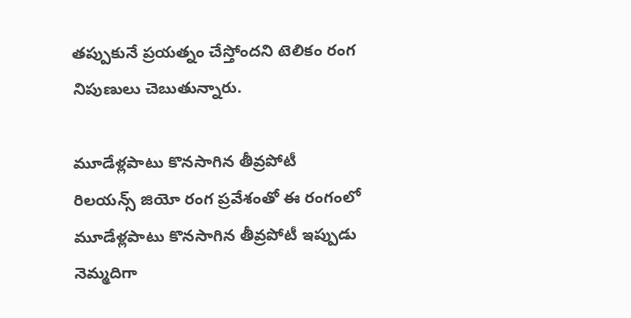తప్పుకునే ప్రయత్నం చేస్తోందని టెలికం రంగ నిపుణులు చెబుతున్నారు.

మూడేళ్లపాటు కొనసాగిన తీవ్రపోటీ
రిలయన్స్ జియో రంగ ప్రవేశంతో ఈ రంగంలో మూడేళ్లపాటు కొనసాగిన తీవ్రపోటీ ఇప్పుడు నెమ్మదిగా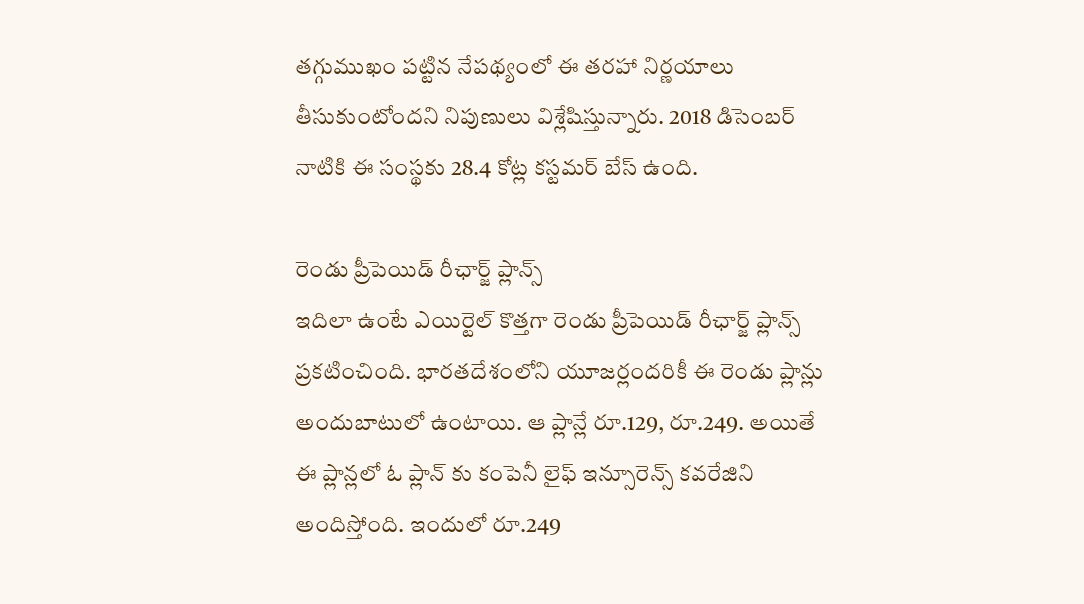తగ్గుముఖం పట్టిన నేపథ్యంలో ఈ తరహా నిర్ణయాలు తీసుకుంటోందని నిపుణులు విశ్లేషిస్తున్నారు. 2018 డిసెంబర్ నాటికి ఈ సంస్థకు 28.4 కోట్ల కస్టమర్ బేస్ ఉంది.

రెండు ప్రీపెయిడ్ రీఛార్జ్ ప్లాన్స్
ఇదిలా ఉంటే ఎయిర్టెల్ కొత్తగా రెండు ప్రీపెయిడ్ రీఛార్జ్ ప్లాన్స్ ప్రకటించింది. భారతదేశంలోని యూజర్లందరికీ ఈ రెండు ప్లాన్లు అందుబాటులో ఉంటాయి. ఆ ప్లాన్లే రూ.129, రూ.249. అయితే ఈ ప్లాన్లలో ఓ ప్లాన్ కు కంపెనీ లైఫ్ ఇన్సూరెన్స్ కవరేజిని అందిస్తోంది. ఇందులో రూ.249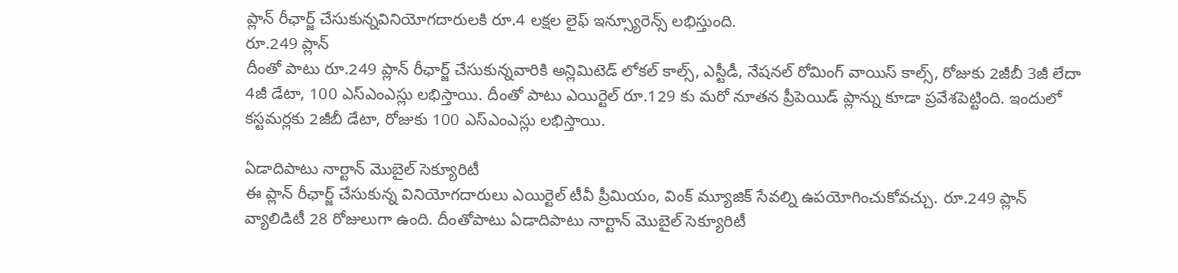ప్లాన్ రీఛార్జ్ చేసుకున్నవినియోగదారులకి రూ.4 లక్షల లైఫ్ ఇన్స్యూరెన్స్ లభిస్తుంది.
రూ.249 ప్లాన్
దీంతో పాటు రూ.249 ప్లాన్ రీఛార్జ్ చేసుకున్నవారికి అన్లిమిటెడ్ లోకల్ కాల్స్, ఎస్టీడీ, నేషనల్ రోమింగ్ వాయిస్ కాల్స్, రోజుకు 2జీబీ 3జీ లేదా 4జీ డేటా, 100 ఎస్ఎంఎస్లు లభిస్తాయి. దీంతో పాటు ఎయిర్టెల్ రూ.129 కు మరో నూతన ప్రీపెయిడ్ ప్లాన్ను కూడా ప్రవేశపెట్టింది. ఇందులో కస్టమర్లకు 2జీబీ డేటా, రోజుకు 100 ఎస్ఎంఎస్లు లభిస్తాయి.

ఏడాదిపాటు నార్టాన్ మొబైల్ సెక్యూరిటీ
ఈ ప్లాన్ రీఛార్జ్ చేసుకున్న వినియోగదారులు ఎయిర్టెల్ టీవీ ప్రీమియం, వింక్ మ్యూజిక్ సేవల్ని ఉపయోగించుకోవచ్చు. రూ.249 ప్లాన్ వ్యాలిడిటీ 28 రోజులుగా ఉంది. దీంతోపాటు ఏడాదిపాటు నార్టాన్ మొబైల్ సెక్యూరిటీ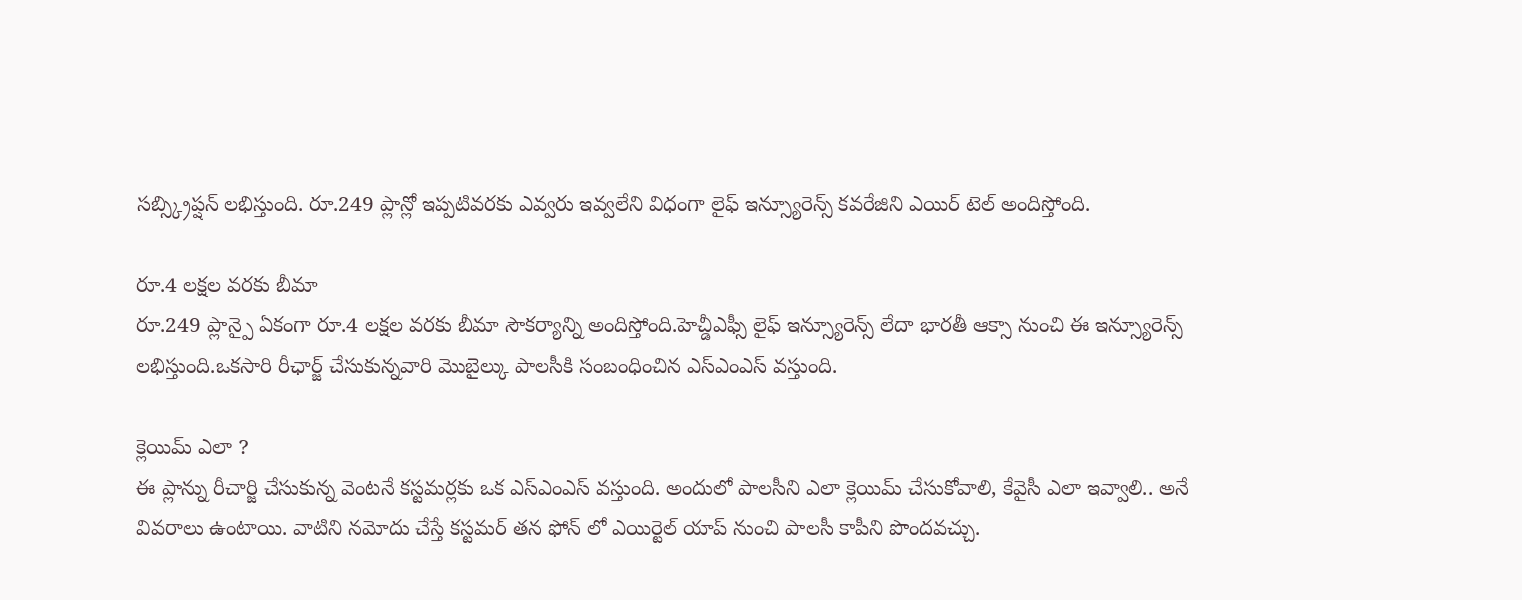సబ్స్క్రిప్షన్ లభిస్తుంది. రూ.249 ప్లాన్లో ఇప్పటివరకు ఎవ్వరు ఇవ్వలేని విధంగా లైఫ్ ఇన్స్యూరెన్స్ కవరేజిని ఎయిర్ టెల్ అందిస్తోంది.

రూ.4 లక్షల వరకు బీమా
రూ.249 ప్లాన్పై ఏకంగా రూ.4 లక్షల వరకు బీమా సౌకర్యాన్ని అందిస్తోంది.హెచ్డీఎఫ్సీ లైఫ్ ఇన్స్యూరెన్స్ లేదా భారతీ ఆక్సా నుంచి ఈ ఇన్స్యూరెన్స్ లభిస్తుంది.ఒకసారి రీఛార్జ్ చేసుకున్నవారి మొబైల్కు పాలసీకి సంబంధించిన ఎస్ఎంఎస్ వస్తుంది.

క్లెయిమ్ ఎలా ?
ఈ ప్లాన్ను రీచార్జి చేసుకున్న వెంటనే కస్టమర్లకు ఒక ఎస్ఎంఎస్ వస్తుంది. అందులో పాలసీని ఎలా క్లెయిమ్ చేసుకోవాలి, కేవైసీ ఎలా ఇవ్వాలి.. అనే వివరాలు ఉంటాయి. వాటిని నమోదు చేస్తే కస్టమర్ తన ఫోన్ లో ఎయిర్టెల్ యాప్ నుంచి పాలసీ కాపీని పొందవచ్చు.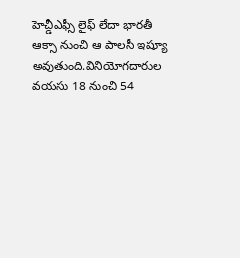హెచ్డీఎఫ్సీ లైఫ్ లేదా భారతీ ఆక్సా నుంచి ఆ పాలసీ ఇష్యూ అవుతుంది.వినియోగదారుల వయసు 18 నుంచి 54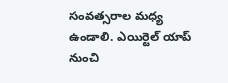సంవత్సరాల మధ్య ఉండాలి. ఎయిర్టెల్ యాప్ నుంచి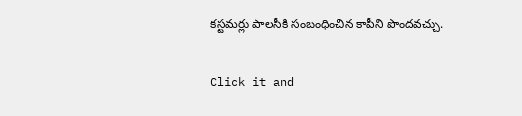కస్టమర్లు పాలసీకి సంబంధించిన కాపీని పొందవచ్చు.


Click it and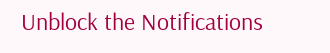Unblock the Notifications